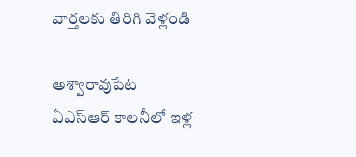వార్తలకు తిరిగి వెళ్లండి

అశ్వారావుపేట ఏఎస్ఆర్ కాలనీలో ఇళ్ల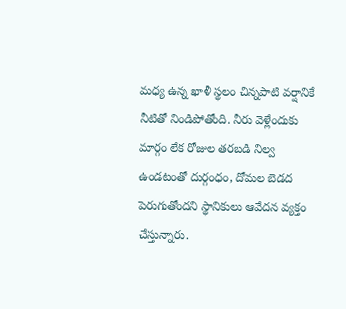మధ్య ఉన్న ఖాళీ స్థలం చిన్నపాటి వర్షానికే నీటితో నిండిపోతోంది. నీరు వెళ్లేందుకు మార్గం లేక రోజుల తరబడి నిల్వ ఉండటంతో దుర్గంధం, దోమల బెడద పెరుగుతోందని స్థానికులు ఆవేదన వ్యక్తం చేస్తున్నారు.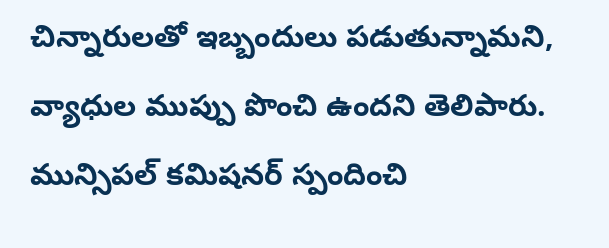చిన్నారులతో ఇబ్బందులు పడుతున్నామని, వ్యాధుల ముప్పు పొంచి ఉందని తెలిపారు. మున్సిపల్ కమిషనర్ స్పందించి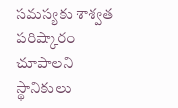సమస్యకు శాశ్వత పరిష్కారం చూపాలని స్థానికులు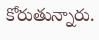కోరుతున్నారు.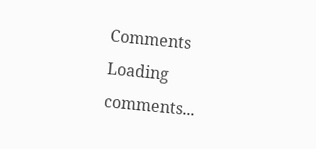Comments
Loading comments...